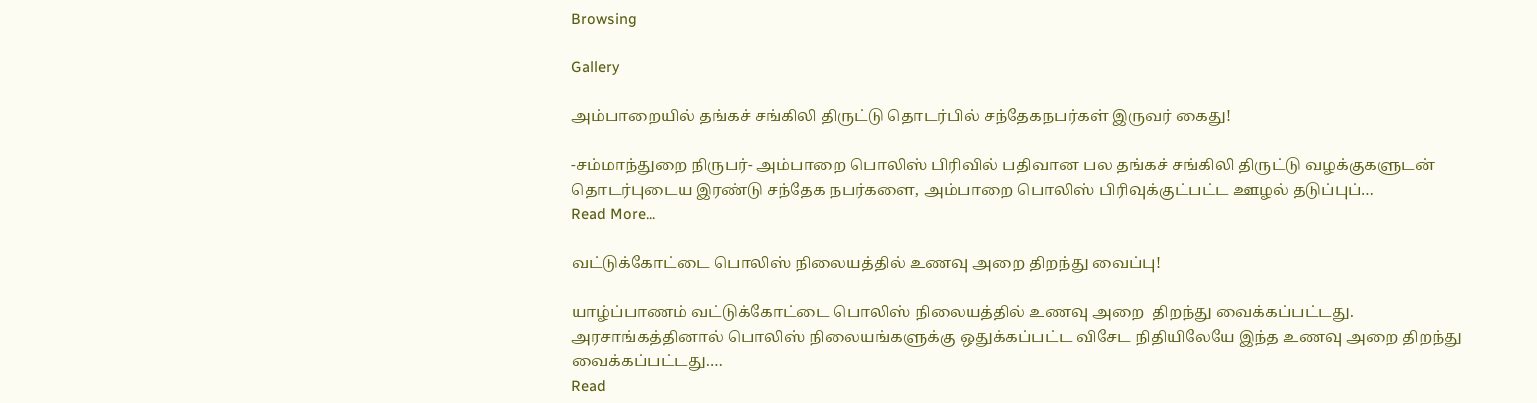Browsing

Gallery

அம்பாறையில் தங்கச் சங்கிலி திருட்டு தொடர்பில் சந்தேகநபர்கள் இருவர் கைது!

-சம்மாந்துறை நிருபர்- அம்பாறை பொலிஸ் பிரிவில் பதிவான பல தங்கச் சங்கிலி திருட்டு வழக்குகளுடன் தொடர்புடைய இரண்டு சந்தேக நபர்களை, அம்பாறை பொலிஸ் பிரிவுக்குட்பட்ட ஊழல் தடுப்புப்…
Read More...

வட்டுக்கோட்டை பொலிஸ் நிலையத்தில் உணவு அறை திறந்து வைப்பு!

யாழ்ப்பாணம் வட்டுக்கோட்டை பொலிஸ் நிலையத்தில் உணவு அறை  திறந்து வைக்கப்பட்டது. அரசாங்கத்தினால் பொலிஸ் நிலையங்களுக்கு ஒதுக்கப்பட்ட விசேட நிதியிலேயே இந்த உணவு அறை திறந்து வைக்கப்பட்டது.…
Read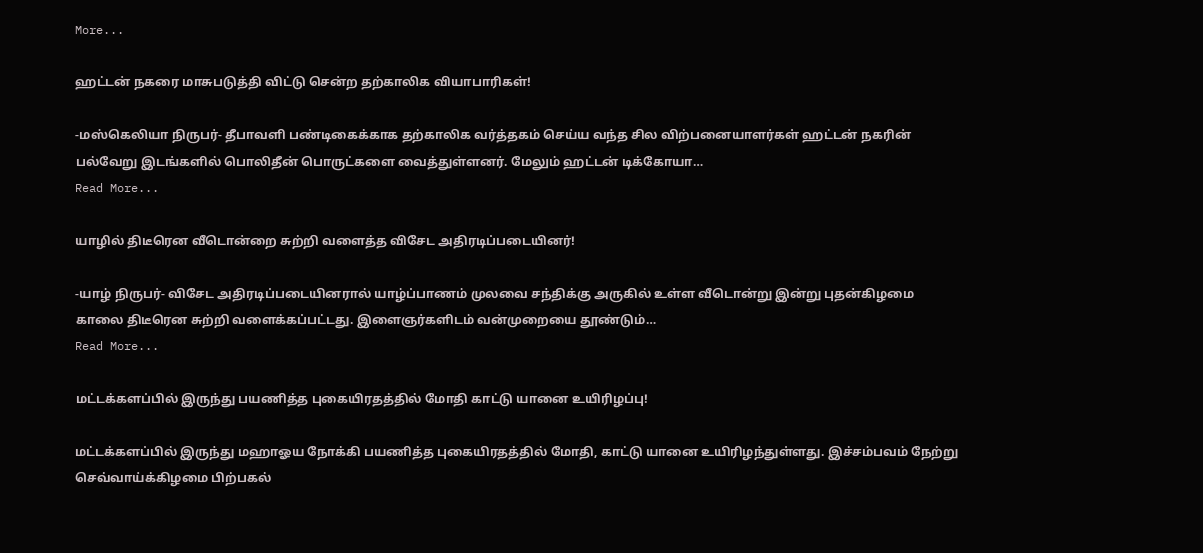More...

ஹட்டன் நகரை மாசுபடுத்தி விட்டு சென்ற தற்காலிக வியாபாரிகள்!

-மஸ்கெலியா நிருபர்- தீபாவளி பண்டிகைக்காக தற்காலிக வர்த்தகம் செய்ய வந்த சில விற்பனையாளர்கள் ஹட்டன் நகரின் பல்வேறு இடங்களில் பொலிதீன் பொருட்களை வைத்துள்ளனர். மேலும் ஹட்டன் டிக்கோயா…
Read More...

யாழில் திடீரென வீடொன்றை சுற்றி வளைத்த விசேட அதிரடிப்படையினர்!

-யாழ் நிருபர்- விசேட அதிரடிப்படையினரால் யாழ்ப்பாணம் முலவை சந்திக்கு அருகில் உள்ள வீடொன்று இன்று புதன்கிழமை காலை திடீரென சுற்றி வளைக்கப்பட்டது. இளைஞர்களிடம் வன்முறையை தூண்டும்…
Read More...

மட்டக்களப்பில் இருந்து பயணித்த புகையிரதத்தில் மோதி காட்டு யானை உயிரிழப்பு!

மட்டக்களப்பில் இருந்து மஹாஓய நோக்கி பயணித்த புகையிரதத்தில் மோதி, காட்டு யானை உயிரிழந்துள்ளது. இச்சம்பவம் நேற்று செவ்வாய்க்கிழமை பிற்பகல்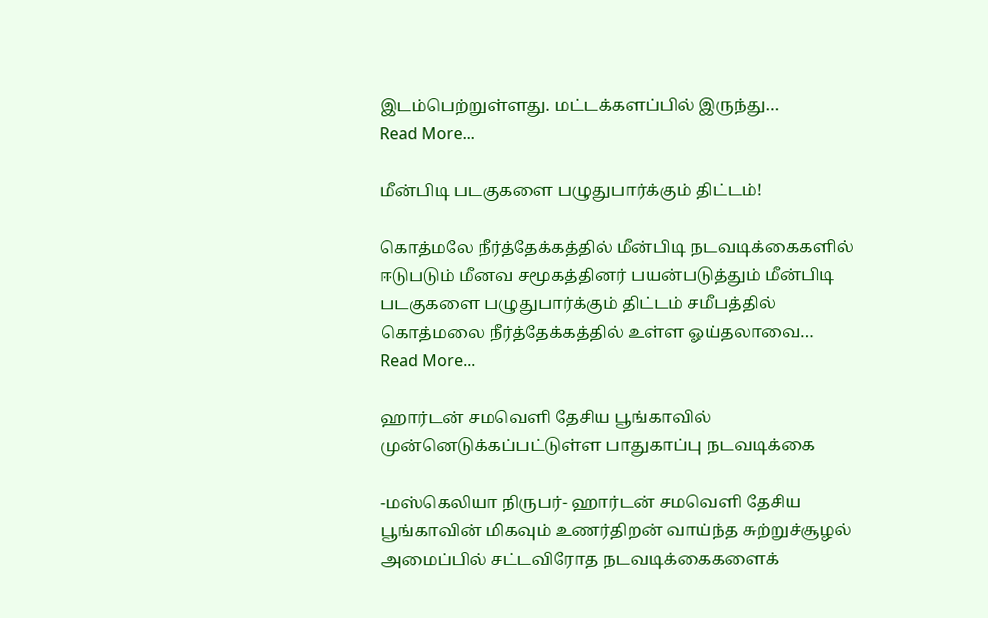இடம்பெற்றுள்ளது. மட்டக்களப்பில் இருந்து…
Read More...

மீன்பிடி படகுகளை பழுதுபார்க்கும் திட்டம்!

கொத்மலே நீர்த்தேக்கத்தில் மீன்பிடி நடவடிக்கைகளில் ஈடுபடும் மீனவ சமூகத்தினர் பயன்படுத்தும் மீன்பிடி படகுகளை பழுதுபார்க்கும் திட்டம் சமீபத்தில் கொத்மலை நீர்த்தேக்கத்தில் உள்ள ஓய்தலாவை…
Read More...

ஹார்டன் சமவெளி தேசிய பூங்காவில் முன்னெடுக்கப்பட்டுள்ள பாதுகாப்பு நடவடிக்கை

-மஸ்கெலியா நிருபர்- ஹார்டன் சமவெளி தேசிய பூங்காவின் மிகவும் உணர்திறன் வாய்ந்த சுற்றுச்சூழல் அமைப்பில் சட்டவிரோத நடவடிக்கைகளைக்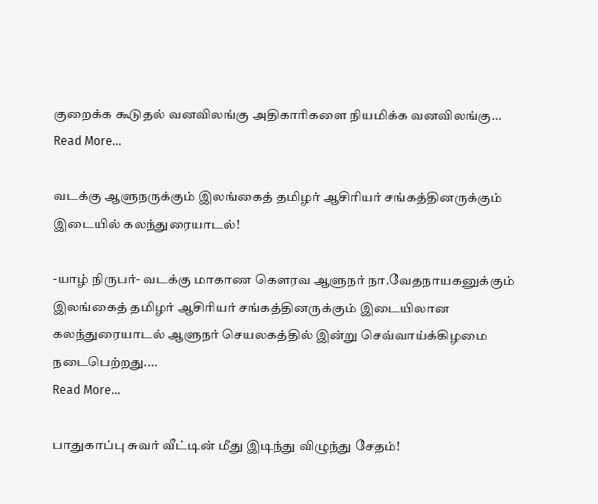குறைக்க கூடுதல் வனவிலங்கு அதிகாரிகளை நியமிக்க வனவிலங்கு…
Read More...

வடக்கு ஆளுநருக்கும் இலங்கைத் தமிழர் ஆசிரியர் சங்கத்தினருக்கும் இடையில் கலந்துரையாடல்!

-யாழ் நிருபர்- வடக்கு மாகாண கௌரவ ஆளுநர் நா.வேதநாயகனுக்கும் இலங்கைத் தமிழர் ஆசிரியர் சங்கத்தினருக்கும் இடையிலான கலந்துரையாடல் ஆளுநர் செயலகத்தில் இன்று செவ்வாய்க்கிழமை நடைபெற்றது.…
Read More...

பாதுகாப்பு சுவர் வீட்டின் மீது இடிந்து விழுந்து சேதம்!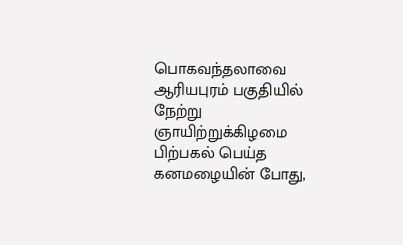பொகவந்தலாவை ஆரியபுரம் பகுதியில் நேற்று ஞாயிற்றுக்கிழமை பிற்பகல் பெய்த கனமழையின் போது,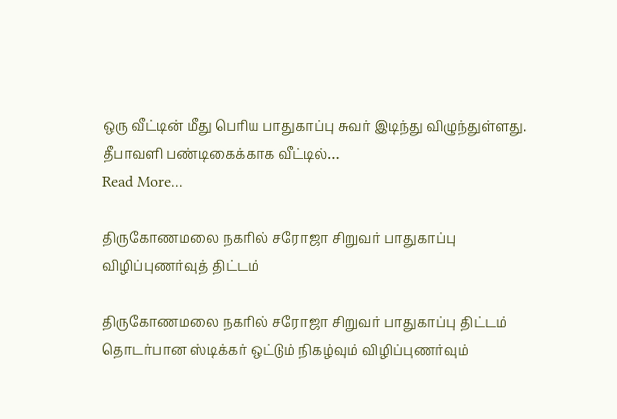ஒரு வீட்டின் மீது பெரிய பாதுகாப்பு சுவர் இடிந்து விழுந்துள்ளது. தீபாவளி பண்டிகைக்காக வீட்டில்…
Read More...

திருகோணமலை நகரில் சரோஜா சிறுவர் பாதுகாப்பு விழிப்புணர்வுத் திட்டம்

திருகோணமலை நகரில் சரோஜா சிறுவர் பாதுகாப்பு திட்டம் தொடர்பான ஸ்டிக்கர் ஒட்டும் நிகழ்வும் விழிப்புணர்வும்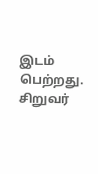இடம் பெற்றது. சிறுவர்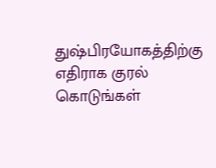துஷ்பிரயோகத்திற்கு எதிராக குரல் கொடுங்கள்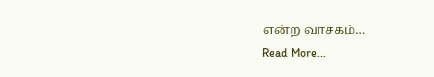என்ற வாசகம்…
Read More...